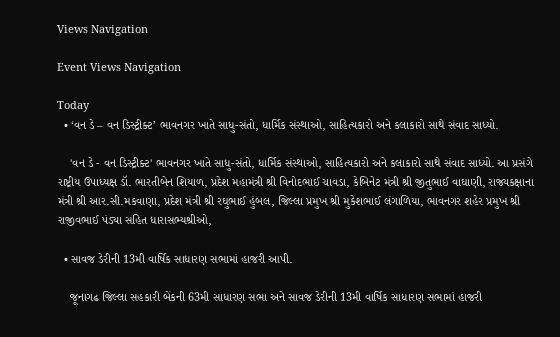Views Navigation

Event Views Navigation

Today
  • ‘વન ડે – વન ડિસ્ટ્રીક્ટ’ ભાવનગર ખાતે સાધુ-સંતો, ધાર્મિક સંસ્થાઓ, સાહિત્યકારો અને કલાકારો સાથે સંવાદ સાધ્યો.

    'વન ડે - વન ડિસ્ટ્રીક્ટ' ભાવનગર ખાતે સાધુ-સંતો, ધાર્મિક સંસ્થાઓ, સાહિત્યકારો અને કલાકારો સાથે સંવાદ સાધ્યો. આ પ્રસંગે રાષ્ટ્રીય ઉપાધ્યક્ષ ડૉ. ભારતીબેન શિયાળ, પ્રદેશ મહામંત્રી શ્રી વિનોદભાઈ ચાવડા, કેબિનેટ મંત્રી શ્રી જીતુભાઈ વાઘાણી, રાજ્યકક્ષાના મંત્રી શ્રી આર.સી.મકવાણા, પ્રદેશ મંત્રી શ્રી રઘુભાઈ હુંબલ, જિલ્લા પ્રમુખ શ્રી મુકેશભાઈ લંગાળિયા, ભાવનગર શહેર પ્રમુખ શ્રી રાજીવભાઈ પંડ્યા સહિત ધારાસભ્યશ્રીઓ,

  • સાવજ ડેરીની 13મી વાર્ષિક સાધારણ સભામાં હાજરી આપી.

    જૂનાગઢ જિલ્લા સહકારી બેંકની 63મી સાધારણ સભા અને સાવજ ડેરીની 13મી વાર્ષિક સાધારણ સભામાં હાજરી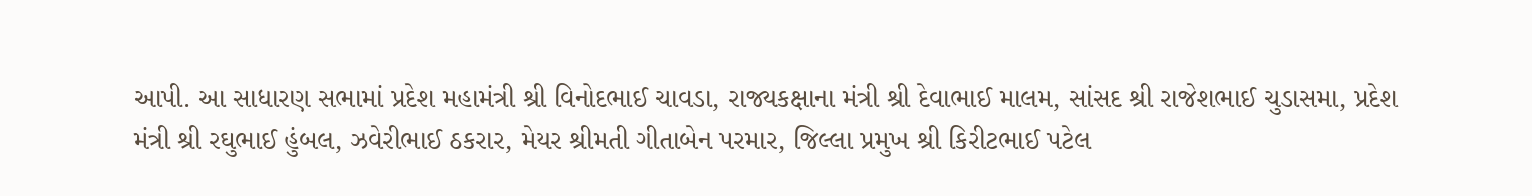આપી. આ સાધારણ સભામાં પ્રદેશ મહામંત્રી શ્રી વિનોદભાઈ ચાવડા, રાજ્યકક્ષાના મંત્રી શ્રી દેવાભાઈ માલમ, સાંસદ શ્રી રાજેશભાઈ ચુડાસમા, પ્રદેશ મંત્રી શ્રી રઘુભાઈ હુંબલ, ઝવેરીભાઈ ઠકરાર, મેયર શ્રીમતી ગીતાબેન પરમાર, જિલ્લા પ્રમુખ શ્રી કિરીટભાઈ પટેલ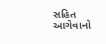સહિત આગેવાનો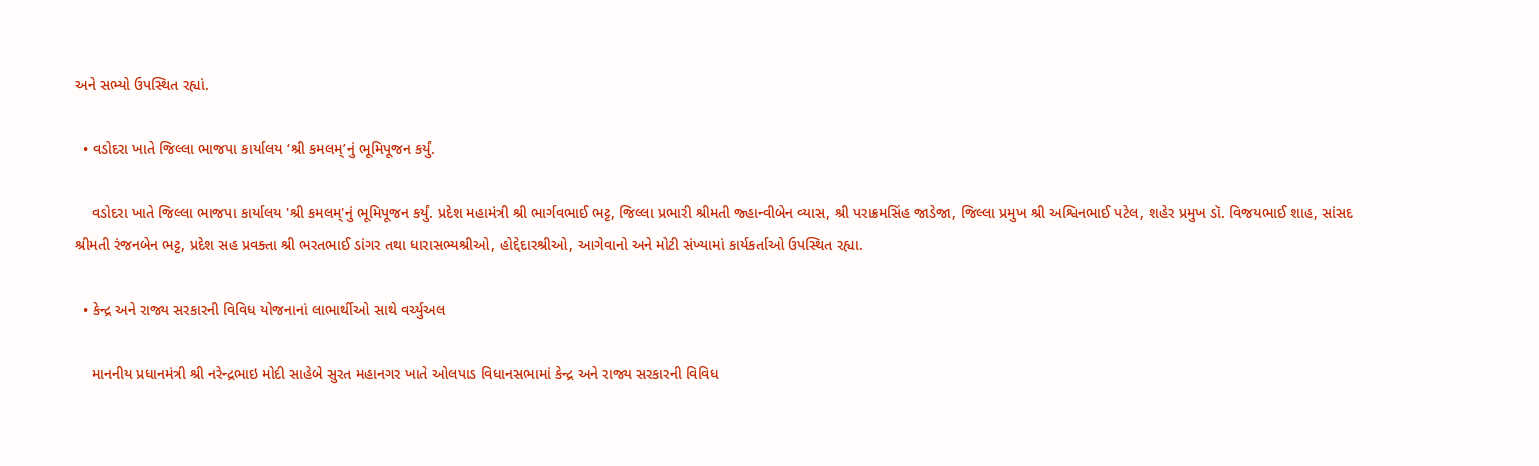અને સભ્યો ઉપસ્થિત રહ્યાં.

  • વડોદરા ખાતે જિલ્લા ભાજપા કાર્યાલય ‘શ્રી કમલમ્’નું ભૂમિપૂજન કર્યું.

    વડોદરા ખાતે જિલ્લા ભાજપા કાર્યાલય 'શ્રી કમલમ્'નું ભૂમિપૂજન કર્યું. પ્રદેશ મહામંત્રી શ્રી ભાર્ગવભાઈ ભટ્ટ, જિલ્લા પ્રભારી શ્રીમતી જ્હાન્વીબેન વ્યાસ, શ્રી પરાક્રમસિંહ જાડેજા, જિલ્લા પ્રમુખ શ્રી અશ્વિનભાઈ પટેલ, શહેર પ્રમુખ ડૉ. વિજયભાઈ શાહ, સાંસદ શ્રીમતી રંજનબેન ભટ્ટ, પ્રદેશ સહ પ્રવક્તા શ્રી ભરતભાઈ ડાંગર તથા ધારાસભ્યશ્રીઓ, હોદ્દેદારશ્રીઓ, આગેવાનો અને મોટી સંખ્યામાં કાર્યકર્તાઓ ઉપસ્થિત રહ્યા.

  • કેન્દ્ર અને રાજ્ય સરકારની વિવિધ યોજનાનાં લાભાર્થીઓ સાથે વર્ચ્યુઅલ

    માનનીય પ્રધાનમંત્રી શ્રી નરેન્દ્રભાઇ મોદી સાહેબે સુરત મહાનગર ખાતે ઓલપાડ વિધાનસભામાં કેન્દ્ર અને રાજ્ય સરકારની વિવિધ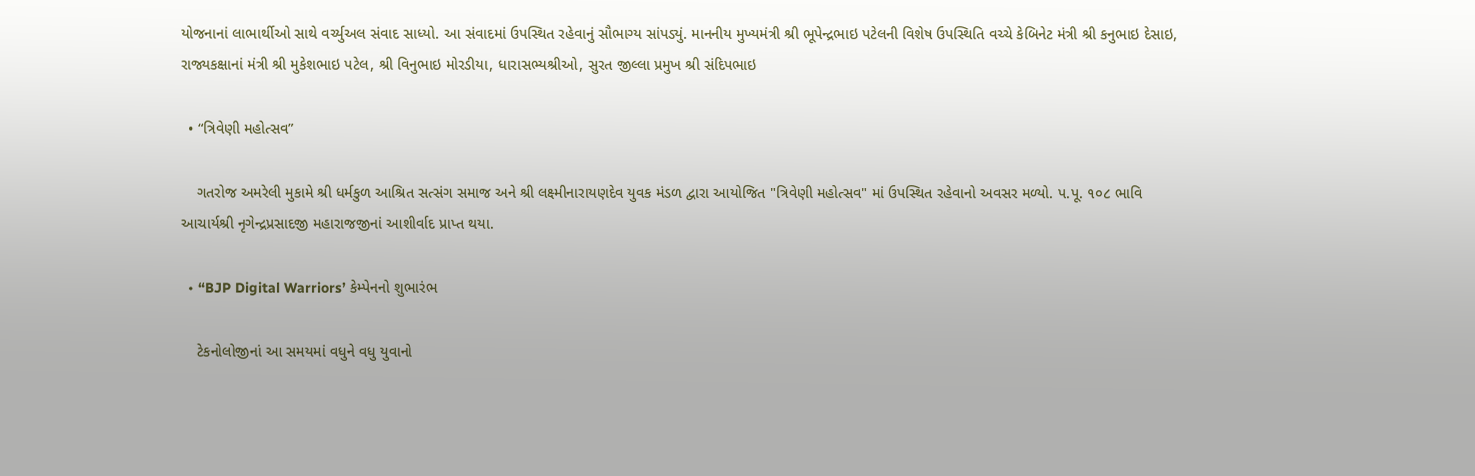યોજનાનાં લાભાર્થીઓ સાથે વર્ચ્યુઅલ સંવાદ સાધ્યો. આ સંવાદમાં ઉપસ્થિત રહેવાનું સૌભાગ્ય સાંપડ્યું. માનનીય મુખ્યમંત્રી શ્રી ભૂપેન્દ્રભાઇ પટેલની વિશેષ ઉપસ્થિતિ વચ્ચે કેબિનેટ મંત્રી શ્રી કનુભાઇ દેસાઇ, રાજ્યકક્ષાનાં મંત્રી શ્રી મુકેશભાઇ પટેલ, શ્રી વિનુભાઇ મોરડીયા, ધારાસભ્યશ્રીઓ, સુરત જીલ્લા પ્રમુખ શ્રી સંદિપભાઇ

  • “ત્રિવેણી મહોત્સવ”

    ગતરોજ અમરેલી મુકામે શ્રી ધર્મકુળ આશ્રિત સત્સંગ સમાજ અને શ્રી લક્ષ્મીનારાયણદેવ યુવક મંડળ દ્વારા આયોજિત "ત્રિવેણી મહોત્સવ" માં ઉપસ્થિત રહેવાનો અવસર મળ્યો. પ.પૂ. ૧૦૮ ભાવિ આચાર્યશ્રી નૃગેન્દ્રપ્રસાદજી મહારાજજીનાં આશીર્વાદ પ્રાપ્ત થયા.

  • “BJP Digital Warriors’ કેમ્પેનનો શુભારંભ

    ટેકનોલોજીનાં આ સમયમાં વધુને વધુ યુવાનો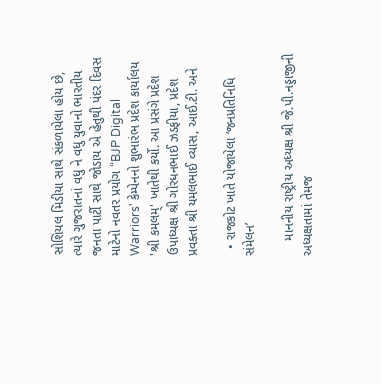સોશિયલ મિડીયા સાથે સંકળાયેલા હોય છે, ત્યારે ગુજરાતનાં વધુ ને વધુ યુવાનો ભારતીય જનતા પાર્ટી સાથે જોડાય એ હેતુથી પંદર દિવસ માટેનો નવતર પ્રયોગ “BJP Digital Warriors' કેમ્પેનનો શુભારંભ પ્રદેશ કાર્યાલય 'શ્રી કમલમ્' ખાતેથી કર્યો. આ પ્રસંગે પ્રદેશ ઉપાધ્યક્ષ શ્રી ગોરધનભાઈ ઝડફીયા, પ્રદેશ પ્રવક્તા શ્રી યમલભાઈ વ્યાસ, આઈ.ટી. અને

  • રાજકોટ ખાતે યોજાયેલા ‘જનપ્રતિનિધિ સંમેલન’

    માનનીય રાષ્ટ્રીય અધ્યક્ષ શ્રી જે.પી.નડ્ડાજીની અધ્યક્ષતામાં તેમજ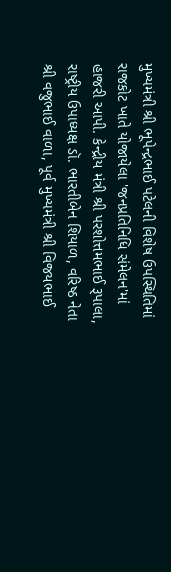મુખ્યમંત્રી શ્રી ભૂપેન્દ્રભાઈ પટેલની વિશેષ ઉપસ્થિતિમાં રાજકોટ ખાતે યોજાયેલા 'જનપ્રતિનિધિ સંમેલન'માં હાજરી આપી. કેન્દ્રીય મંત્રી શ્રી પરશોત્તમભાઈ રૂપાલા, રાષ્ટ્રીય ઉપાધ્યક્ષ ડૉ. ભારતીબેન શિયાળ, વરિષ્ઠ નેતા શ્રી વજુભાઈ વાળા, પૂર્વ મુખ્યમંત્રી શ્રી વિજયભાઈ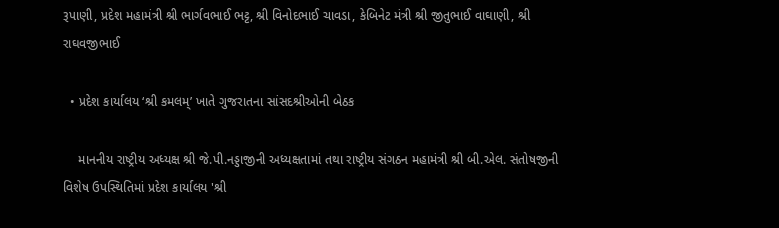રૂપાણી, પ્રદેશ મહામંત્રી શ્રી ભાર્ગવભાઈ ભટ્ટ, શ્રી વિનોદભાઈ ચાવડા, કેબિનેટ મંત્રી શ્રી જીતુભાઈ વાઘાણી, શ્રી રાઘવજીભાઈ

  • પ્રદેશ કાર્યાલય ‘શ્રી કમલમ્’ ખાતે ગુજરાતના સાંસદશ્રીઓની બેઠક

    માનનીય રાષ્ટ્રીય અધ્યક્ષ શ્રી જે.પી.નડ્ડાજીની અધ્યક્ષતામાં તથા રાષ્ટ્રીય સંગઠન મહામંત્રી શ્રી બી.એલ. સંતોષજીની વિશેષ ઉપસ્થિતિમાં પ્રદેશ કાર્યાલય 'શ્રી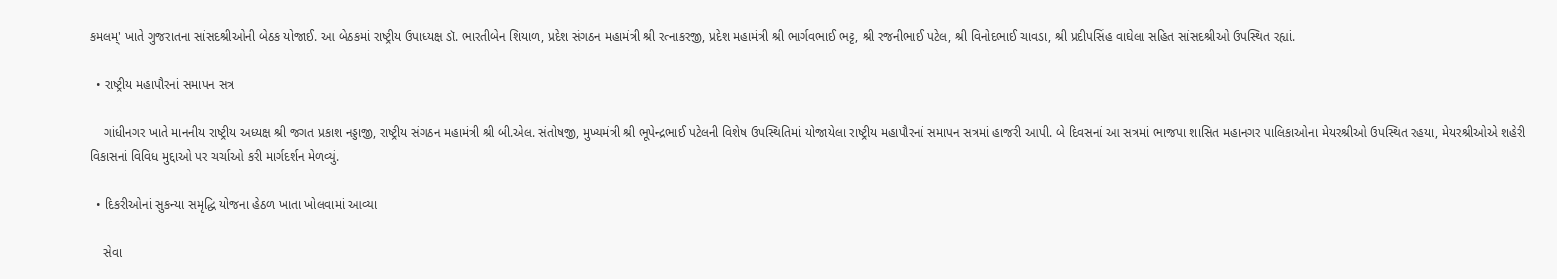કમલમ્' ખાતે ગુજરાતના સાંસદશ્રીઓની બેઠક યોજાઈ. આ બેઠકમાં રાષ્ટ્રીય ઉપાધ્યક્ષ ડૉ. ભારતીબેન શિયાળ, પ્રદેશ સંગઠન મહામંત્રી શ્રી રત્નાકરજી, પ્રદેશ મહામંત્રી શ્રી ભાર્ગવભાઈ ભટ્ટ, શ્રી રજનીભાઈ પટેલ, શ્રી વિનોદભાઈ ચાવડા, શ્રી પ્રદીપસિંહ વાઘેલા સહિત સાંસદશ્રીઓ ઉપસ્થિત રહ્યાં.

  • રાષ્ટ્રીય મહાપૌરનાં સમાપન સત્ર

    ગાંધીનગર ખાતે માનનીય રાષ્ટ્રીય અધ્યક્ષ શ્રી જગત પ્રકાશ નડ્ડાજી, રાષ્ટ્રીય સંગઠન મહામંત્રી શ્રી બી.એલ. સંતોષજી, મુખ્યમંત્રી શ્રી ભૂપેન્દ્રભાઈ પટેલની વિશેષ ઉપસ્થિતિમાં યોજાયેલા રાષ્ટ્રીય મહાપૌરનાં સમાપન સત્રમાં હાજરી આપી. બે દિવસનાં આ સત્રમાં ભાજપા શાસિત મહાનગર પાલિકાઓના મેયરશ્રીઓ ઉપસ્થિત રહયા, મેયરશ્રીઓએ શહેરી વિકાસનાં વિવિધ મુદ્દાઓ પર ચર્ચાઓ કરી માર્ગદર્શન મેળવ્યું.

  • દિકરીઓનાં સુકન્યા સમૃદ્ધિ યોજના હેઠળ ખાતા ખોલવામાં આવ્યા

    સેવા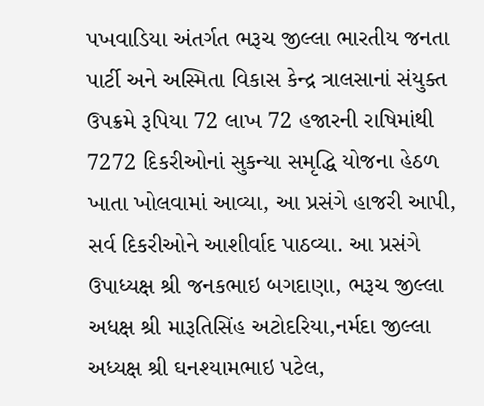પખવાડિયા અંતર્ગત ભરૂચ જીલ્લા ભારતીય જનતા પાર્ટી અને અસ્મિતા વિકાસ કેન્દ્ર ત્રાલસાનાં સંયુક્ત ઉપક્રમે રૂપિયા 72 લાખ 72 હજારની રાષિમાંથી 7272 દિકરીઓનાં સુકન્યા સમૃદ્ધિ યોજના હેઠળ ખાતા ખોલવામાં આવ્યા, આ પ્રસંગે હાજરી આપી, સર્વ દિકરીઓને આશીર્વાદ પાઠવ્યા. આ પ્રસંગે ઉપાધ્યક્ષ શ્રી જનકભાઇ બગદાણા, ભરૂચ જીલ્લા અધક્ષ શ્રી મારૂતિસિંહ અટોદરિયા,નર્મદા જીલ્લા અધ્યક્ષ શ્રી ઘનશ્યામભાઇ પટેલ,